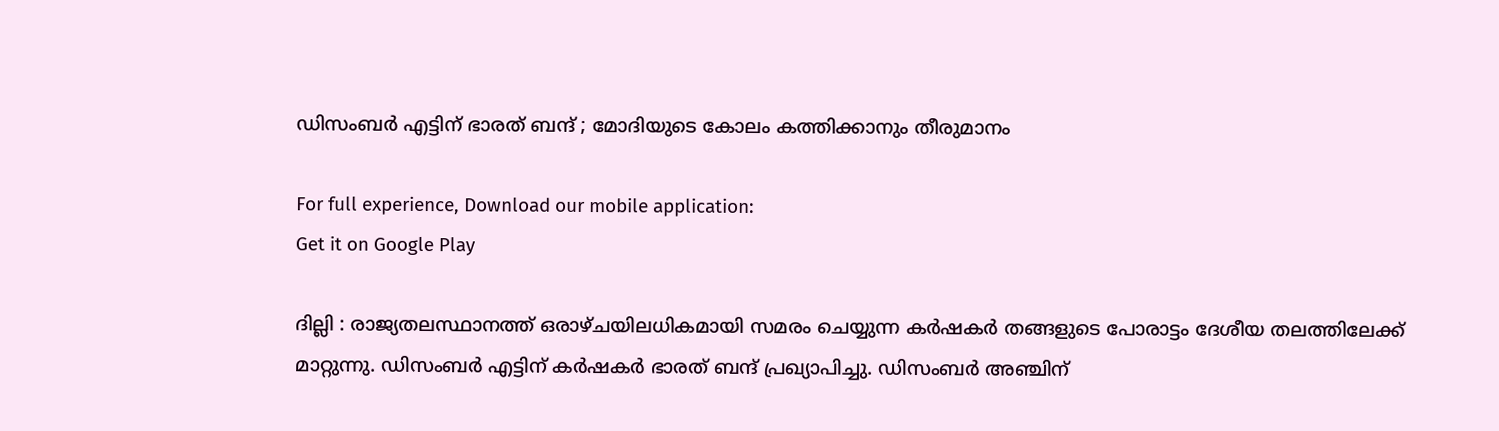ഡിസംബര്‍ എട്ടിന് ഭാരത് ബന്ദ് ; മോദിയുടെ കോലം കത്തിക്കാനും തീരുമാനം

For full experience, Download our mobile application:
Get it on Google Play

ദില്ലി : രാജ്യതലസ്ഥാനത്ത് ഒരാഴ്ചയിലധികമായി സമരം ചെയ്യുന്ന കര്‍ഷകര്‍ തങ്ങളുടെ പോരാട്ടം ദേശീയ തലത്തിലേക്ക് മാറ്റുന്നു. ഡിസംബര്‍ എട്ടിന് കര്‍ഷകര്‍ ഭാരത് ബന്ദ് പ്രഖ്യാപിച്ചു. ഡിസംബര്‍ അഞ്ചിന്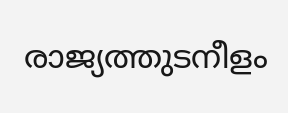രാജ്യത്തുടനീളം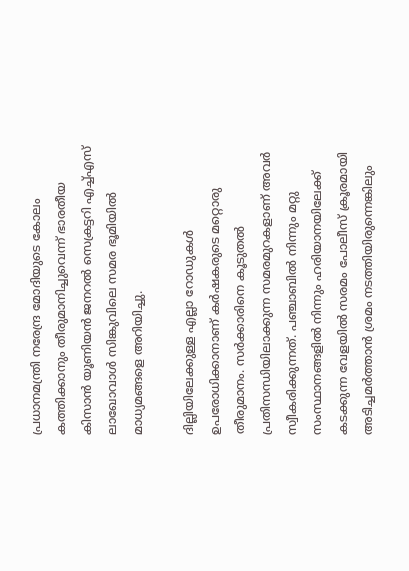പ്രധാനമന്ത്രി നരേന്ദ്ര മോദിയുടെ കോലം കത്തിക്കാനും തീരുമാനിച്ചുവെന്ന് ഭാരതീയ കിസാന്‍ യൂണിയന്‍ ജനറല്‍ സെക്രട്ടറി എച്ച്‌എസ് ലാഖോവാള്‍ സിങ്കുവിലെ സമര ഭൂമിയില്‍ മാധ്യമങ്ങളെ അറിയിച്ചു.

ദില്ലിയിലേക്കുള്ള എല്ലാ റോഡുകള്‍ ഉപരോധിക്കാനാണ് കര്‍ഷകരുടെ മറ്റൊരു തീരുമാനം. സര്‍ക്കാരിനെ കൂടുതല്‍ പ്രതിസന്ധിയിലാക്കുന്ന സമരമുറകളാണ് അവര്‍ സ്വീകരിക്കുന്നത്. പഞ്ചാബില്‍ നിന്നും മറ്റു സംസ്ഥാനങ്ങളില്‍ നിന്നും ഹരിയാനയിലേക്ക് കടക്കുന്ന വേളയില്‍ സരമം പോലീസ് ക്രൂരമായി അടിച്ചമര്‍ത്താന്‍ ശ്രമം നടത്തിയിരുന്നെങ്കിലും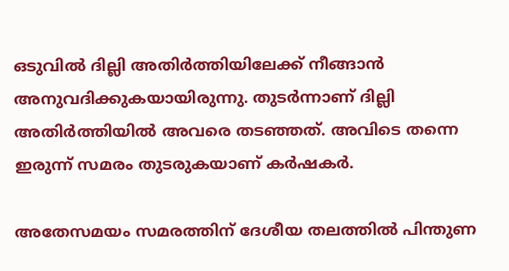ഒടുവില്‍ ദില്ലി അതിര്‍ത്തിയിലേക്ക് നീങ്ങാന്‍ അനുവദിക്കുകയായിരുന്നു. തുടര്‍ന്നാണ് ദില്ലി അതിര്‍ത്തിയില്‍ അവരെ തടഞ്ഞത്. അവിടെ തന്നെ ഇരുന്ന് സമരം തുടരുകയാണ് കര്‍ഷകര്‍.

അതേസമയം സമരത്തിന് ദേശീയ തലത്തില്‍ പിന്തുണ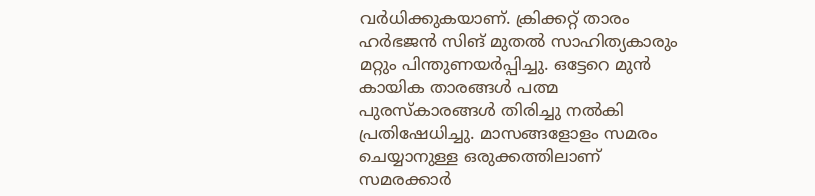വര്‍ധിക്കുകയാണ്. ക്രിക്കറ്റ് താരം ഹര്‍ഭജന്‍ സിങ് മുതല്‍ സാഹിത്യകാരും മറ്റും പിന്തുണയര്‍പ്പിച്ചു. ഒട്ടേറെ മുന്‍ കായിക താരങ്ങള്‍ പത്മ പുരസ്‌കാരങ്ങള്‍ തിരിച്ചു നല്‍കി പ്രതിഷേധിച്ചു. മാസങ്ങളോളം സമരം ചെയ്യാനുള്ള ഒരുക്കത്തിലാണ് സമരക്കാര്‍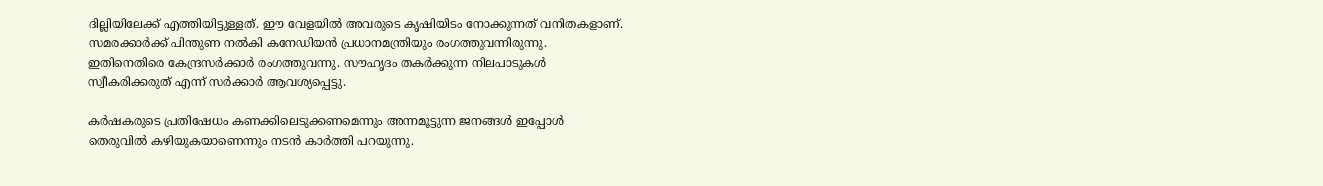ദില്ലിയിലേക്ക് എത്തിയിട്ടുള്ളത്. ഈ വേളയില്‍ അവരുടെ കൃഷിയിടം നോക്കുന്നത് വനിതകളാണ്. സമരക്കാര്‍ക്ക് പിന്തുണ നല്‍കി കനേഡിയന്‍ പ്രധാനമന്ത്രിയും രംഗത്തുവന്നിരുന്നു. ഇതിനെതിരെ കേന്ദ്രസര്‍ക്കാര്‍ രംഗത്തുവന്നു. സൗഹൃദം തകര്‍ക്കുന്ന നിലപാടുകള്‍ സ്വീകരിക്കരുത് എന്ന് സര്‍ക്കാര്‍ ആവശ്യപ്പെട്ടു.

കര്‍ഷകരുടെ പ്രതിഷേധം കണക്കിലെടുക്കണമെന്നും അന്നമൂട്ടുന്ന ജനങ്ങള്‍ ഇപ്പോള്‍ തെരുവില്‍ കഴിയുകയാണെന്നും നടന്‍ കാര്‍ത്തി പറയുന്നു.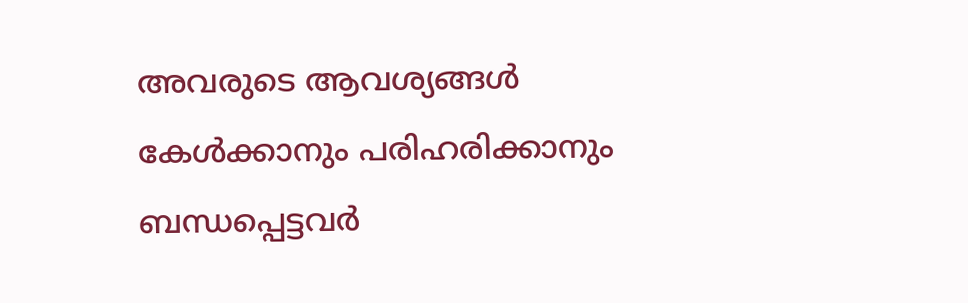അവരുടെ ആവശ്യങ്ങള്‍ കേള്‍ക്കാനും പരിഹരിക്കാനും ബന്ധപ്പെട്ടവര്‍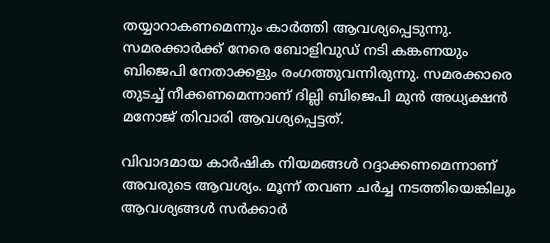തയ്യാറാകണമെന്നും കാര്‍ത്തി ആവശ്യപ്പെടുന്നു. സമരക്കാര്‍ക്ക് നേരെ ബോളിവുഡ് നടി കങ്കണയും ബിജെപി നേതാക്കളും രംഗത്തുവന്നിരുന്നു. സമരക്കാരെ തുടച്ച്‌ നീക്കണമെന്നാണ് ദില്ലി ബിജെപി മുന്‍ അധ്യക്ഷന്‍ മനോജ് തിവാരി ആവശ്യപ്പെട്ടത്.

വിവാദമായ കാര്‍ഷിക നിയമങ്ങള്‍ റദ്ദാക്കണമെന്നാണ് അവരുടെ ആവശ്യം. മൂന്ന് തവണ ചര്‍ച്ച നടത്തിയെങ്കിലും ആവശ്യങ്ങള്‍ സര്‍ക്കാര്‍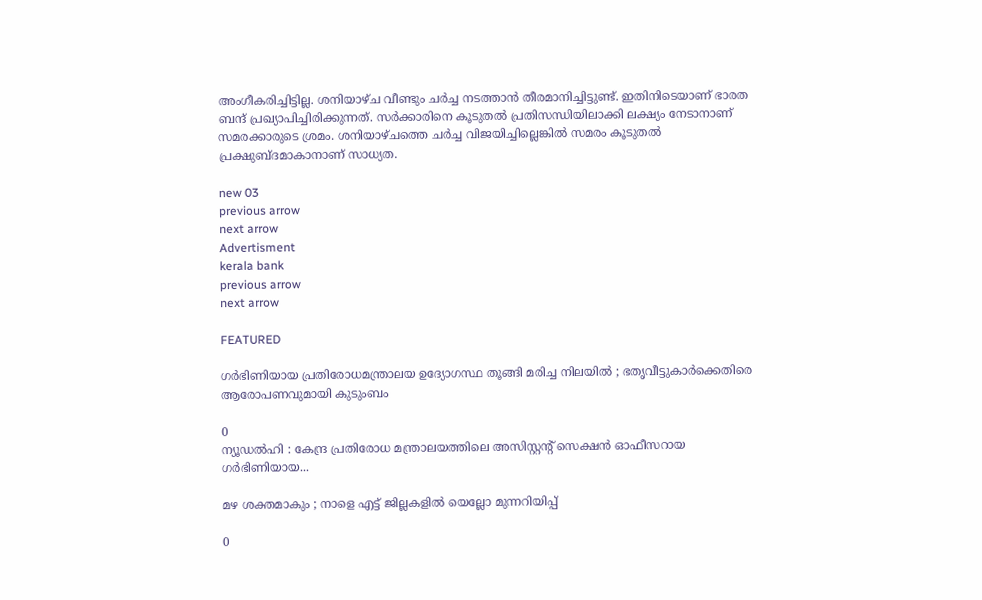അംഗീകരിച്ചിട്ടില്ല. ശനിയാഴ്ച വീണ്ടും ചര്‍ച്ച നടത്താന്‍ തീരമാനിച്ചിട്ടുണ്ട്. ഇതിനിടെയാണ് ഭാരത ബന്ദ് പ്രഖ്യാപിച്ചിരിക്കുന്നത്. സര്‍ക്കാരിനെ കൂടുതല്‍ പ്രതിസന്ധിയിലാക്കി ലക്ഷ്യം നേടാനാണ് സമരക്കാരുടെ ശ്രമം. ശനിയാഴ്ചത്തെ ചര്‍ച്ച വിജയിച്ചില്ലെങ്കില്‍ സമരം കൂടുതല്‍ പ്രക്ഷുബ്ദമാകാനാണ് സാധ്യത.

new 03
previous arrow
next arrow
Advertisment
kerala bank
previous arrow
next arrow

FEATURED

ഗർഭിണിയായ പ്രതിരോധമന്ത്രാലയ ഉദ്യോഗസ്ഥ തൂങ്ങി മരിച്ച നിലയിൽ ; ഭതൃവീട്ടുകാർക്കെതിരെ ആരോപണവുമായി കുടുംബം

0
ന്യൂഡൽഹി : കേന്ദ്ര പ്രതിരോധ മന്ത്രാലയത്തിലെ അസിസ്റ്റന്റ് സെക്ഷൻ ഓഫീസറായ ഗർഭിണിയായ...

മഴ ശക്തമാകും ; നാളെ എട്ട് ജില്ലകളിൽ യെല്ലോ മുന്നറിയിപ്പ്

0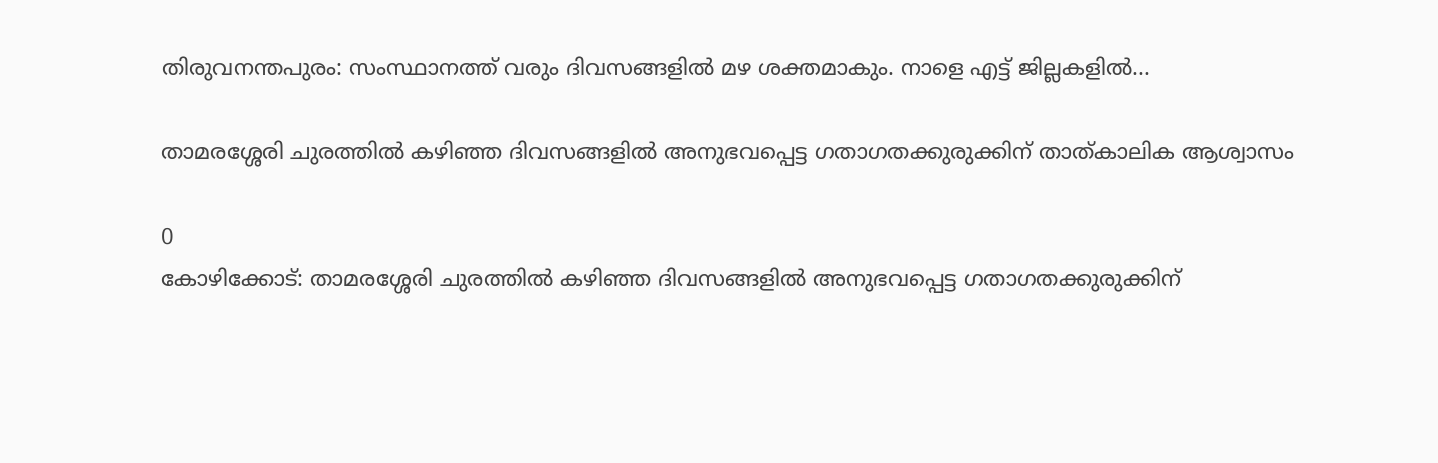തിരുവനന്തപുരം: സംസ്ഥാനത്ത് വരും ദിവസങ്ങളിൽ മഴ ശക്തമാകും. നാളെ എട്ട് ജില്ലകളിൽ...

താമരശ്ശേരി ചുരത്തിൽ കഴിഞ്ഞ ദിവസങ്ങളിൽ അനുഭവപ്പെട്ട ഗതാഗതക്കുരുക്കിന് താത്കാലിക ആശ്വാസം

0
കോഴിക്കോട്: താമരശ്ശേരി ചുരത്തിൽ കഴിഞ്ഞ ദിവസങ്ങളിൽ അനുഭവപ്പെട്ട ഗതാഗതക്കുരുക്കിന്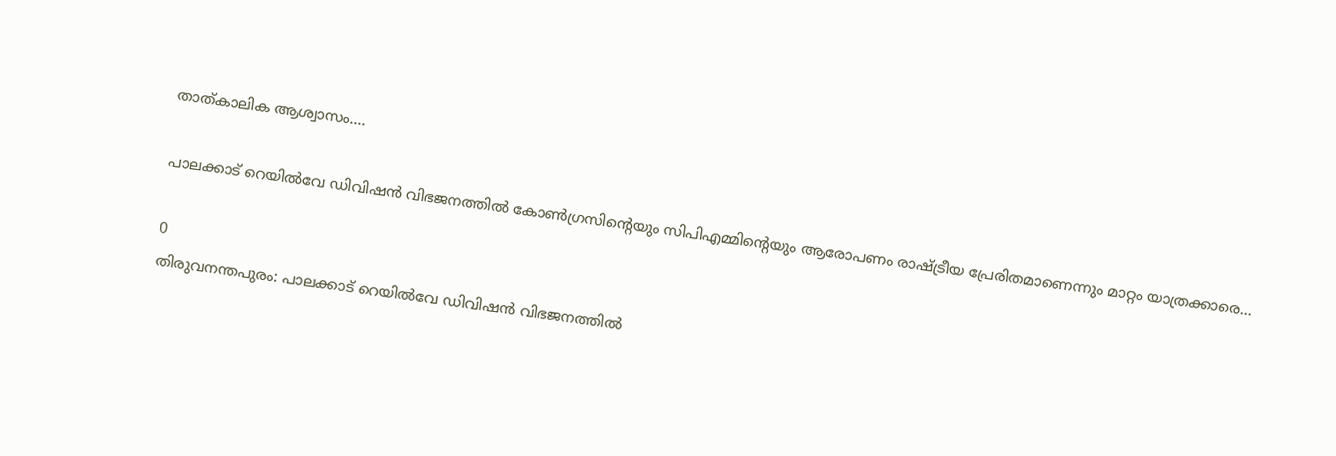താത്കാലിക ആശ്വാസം....

പാലക്കാട് റെയിൽവേ ഡിവിഷൻ വിഭജനത്തിൽ കോൺഗ്രസിന്റെയും സിപിഎമ്മിന്റെയും ആരോപണം രാഷ്ട്രീയ പ്രേരിതമാണെന്നും മാറ്റം യാത്രക്കാരെ...

0
തിരുവനന്തപുരം: പാലക്കാട് റെയിൽവേ ഡിവിഷൻ വിഭജനത്തിൽ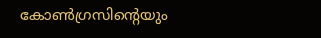കോൺഗ്രസിന്റെയും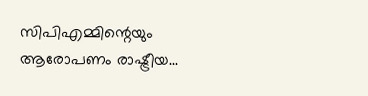സിപിഎമ്മിന്റെയും ആരോപണം രാഷ്ട്രീയ...